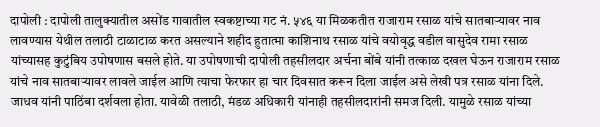दापोली : दापोली तालुक्यातील असोंड गावातील स्वकष्टाच्या गट नं. ५४६ या मिळकतीत राजाराम रसाळ यांचे सातबाऱ्यावर नाव लावण्यास येथील तलाठी टाळाटाळ करत असल्याने शहीद हुतात्मा काशिनाथ रसाळ यांचे वयोवृद्ध वडील वासुदेव रामा रसाळ यांच्यासह कुटुंबिय उपोषणास बसले होते. या उपोषणाची दापोली तहसीलदार अर्चना बोंबे यांनी तत्काळ दखल घेऊन राजाराम रसाळ यांचे नाव सातबाऱ्यावर लावले जाईल आणि त्याचा फेरफार हा चार दिवसात करून दिला जाईल असे लेखी पत्र रसाळ यांना दिले.
जाधव यांनी पाठिंबा दर्शवला होता. यावेळी तलाठी, मंडळ अधिकारी यांनाही तहसीलदारांनी समज दिली. यामुळे रसाळ यांच्या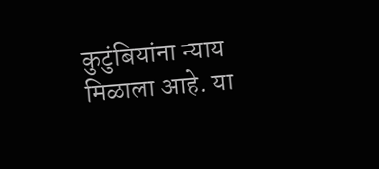कुटुंबियांना न्याय मिळाला आहे. या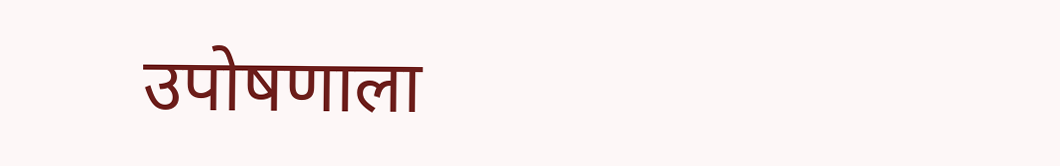उपोषणाला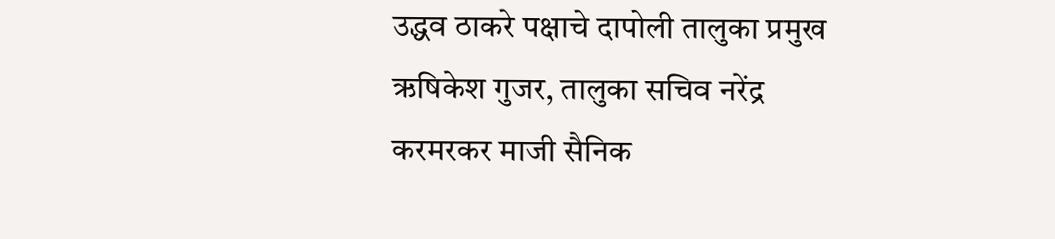उद्धव ठाकरे पक्षाचे दापोली तालुका प्रमुख ऋषिकेश गुजर, तालुका सचिव नरेंद्र करमरकर माजी सैनिक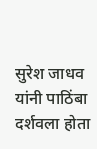सुरेश जाधव यांनी पाठिंबा दर्शवला होता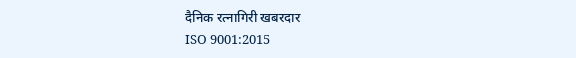दैनिक रत्नागिरी खबरदार
ISO 9001:2015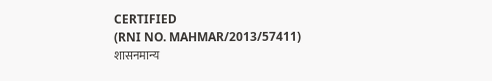CERTIFIED
(RNI NO. MAHMAR/2013/57411)
शासनमान्य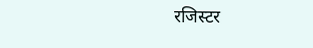रजिस्टर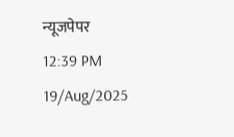न्यूजपेपर
12:39 PM 19/Aug/2025